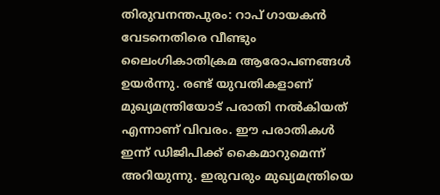തിരുവനന്തപുരം: റാപ് ഗായകൻ വേടനെതിരെ വീണ്ടും ലൈംഗികാതിക്രമ ആരോപണങ്ങൾ ഉയർന്നു. രണ്ട് യുവതികളാണ് മുഖ്യമന്ത്രിയോട് പരാതി നൽകിയത് എന്നാണ് വിവരം. ഈ പരാതികൾ ഇന്ന് ഡിജിപിക്ക് കൈമാറുമെന്ന് അറിയുന്നു. ഇരുവരും മുഖ്യമന്ത്രിയെ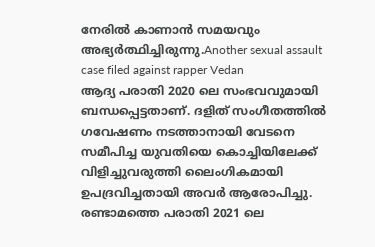നേരിൽ കാണാൻ സമയവും അഭ്യർത്ഥിച്ചിരുന്നു.Another sexual assault case filed against rapper Vedan
ആദ്യ പരാതി 2020 ലെ സംഭവവുമായി ബന്ധപ്പെട്ടതാണ്. ദളിത് സംഗീതത്തിൽ ഗവേഷണം നടത്താനായി വേടനെ സമീപിച്ച യുവതിയെ കൊച്ചിയിലേക്ക് വിളിച്ചുവരുത്തി ലൈംഗികമായി ഉപദ്രവിച്ചതായി അവർ ആരോപിച്ചു. രണ്ടാമത്തെ പരാതി 2021 ലെ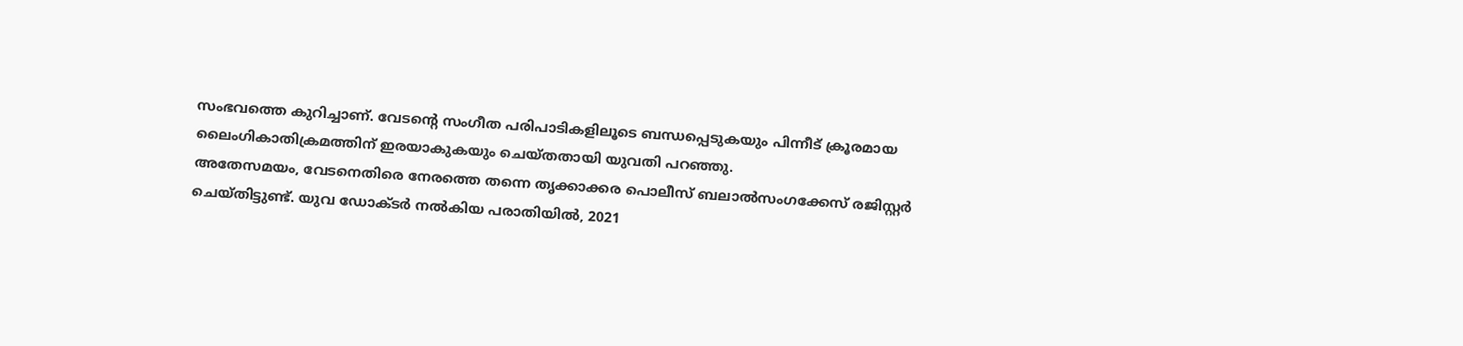സംഭവത്തെ കുറിച്ചാണ്. വേടന്റെ സംഗീത പരിപാടികളിലൂടെ ബന്ധപ്പെടുകയും പിന്നീട് ക്രൂരമായ ലൈംഗികാതിക്രമത്തിന് ഇരയാകുകയും ചെയ്തതായി യുവതി പറഞ്ഞു.
അതേസമയം, വേടനെതിരെ നേരത്തെ തന്നെ തൃക്കാക്കര പൊലീസ് ബലാൽസംഗക്കേസ് രജിസ്റ്റർ ചെയ്തിട്ടുണ്ട്. യുവ ഡോക്ടർ നൽകിയ പരാതിയിൽ, 2021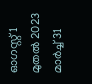ഓഗസ്റ്റ് 1 മുതൽ 2023 മാർച്ച് 31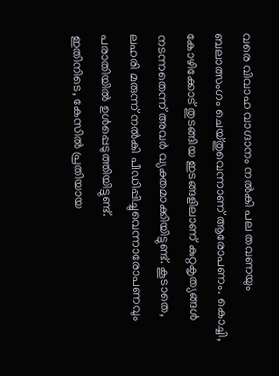വരെ വിവാഹ വാഗ്ദാനം നൽകി പല തവണയും ബലാത്സംഗം ചെയ്തുവെന്നാണ് ആരോപണം. കൊച്ചി, കോഴിക്കോട് തുടങ്ങിയ ഇടങ്ങളിലാണ് കുറ്റകൃത്യങ്ങൾ നടന്നതെന്ന് അവർ വ്യക്തമാക്കിയിട്ടുണ്ട്. കൂടാതെ, ലഹരി മരുന്ന് നൽകി പീഡിപ്പിച്ചുവെന്നാരോപണവും പരാതിയിൽ ഉൾപ്പെടുത്തിയിട്ടുണ്ട്.
ഇതിനിടെ, കേസിൽ പ്രതിയായ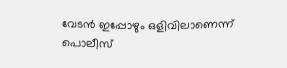വേടൻ ഇപ്പോഴും ഒളിവിലാണെന്ന് പൊലീസ്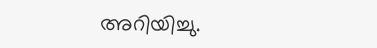അറിയിച്ചു.